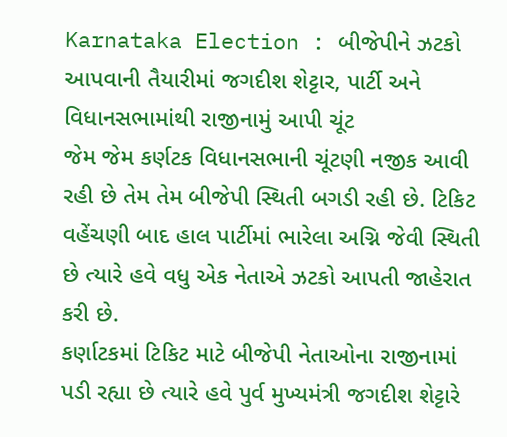Karnataka Election : બીજેપીને ઝટકો આપવાની તૈયારીમાં જગદીશ શેટ્ટાર, પાર્ટી અને વિધાનસભામાંથી રાજીનામું આપી ચૂંટ
જેમ જેમ કર્ણટક વિધાનસભાની ચૂંટણી નજીક આવી રહી છે તેમ તેમ બીજેપી સ્થિતી બગડી રહી છે. ટિકિટ વહેંચણી બાદ હાલ પાર્ટીમાં ભારેલા અગ્નિ જેવી સ્થિતી છે ત્યારે હવે વધુ એક નેતાએ ઝટકો આપતી જાહેરાત કરી છે.
કર્ણાટકમાં ટિકિટ માટે બીજેપી નેતાઓના રાજીનામાં પડી રહ્યા છે ત્યારે હવે પુર્વ મુખ્યમંત્રી જગદીશ શેટ્ટારે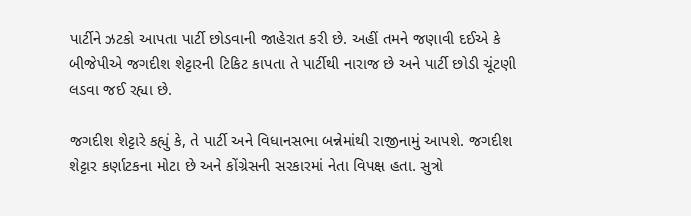પાર્ટીને ઝટકો આપતા પાર્ટી છોડવાની જાહેરાત કરી છે. અહીં તમને જણાવી દઈએ કે બીજેપીએ જગદીશ શેટ્ટારની ટિકિટ કાપતા તે પાર્ટીથી નારાજ છે અને પાર્ટી છોડી ચૂંટણી લડવા જઈ રહ્યા છે.

જગદીશ શેટ્ટારે કહ્યું કે, તે પાર્ટી અને વિધાનસભા બન્નેમાંથી રાજીનામું આપશે. જગદીશ શેટ્ટાર કર્ણાટકના મોટા છે અને કોંગ્રેસની સરકારમાં નેતા વિપક્ષ હતા. સુત્રો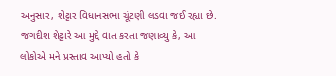અનુસાર, શેટ્ટાર વિધાનસભા ચૂંટણી લડવા જઈ રહ્યા છે.
જગદીશ શેટ્ટારે આ મુદ્દે વાત કરતા જણાવ્યુ કે, આ લોકોએ મને પ્રસ્તાવ આપ્યો હતો કે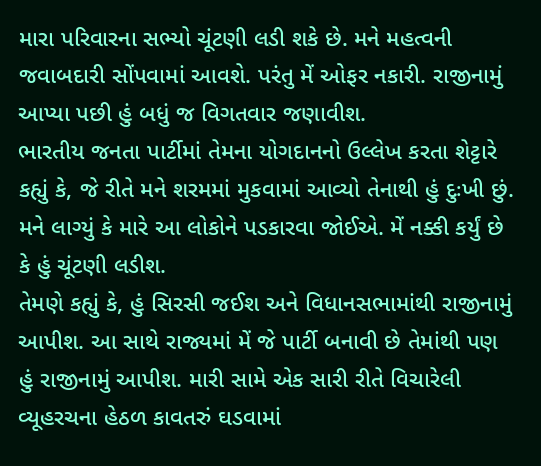મારા પરિવારના સભ્યો ચૂંટણી લડી શકે છે. મને મહત્વની જવાબદારી સોંપવામાં આવશે. પરંતુ મેં ઓફર નકારી. રાજીનામું આપ્યા પછી હું બધું જ વિગતવાર જણાવીશ.
ભારતીય જનતા પાર્ટીમાં તેમના યોગદાનનો ઉલ્લેખ કરતા શેટ્ટારે કહ્યું કે, જે રીતે મને શરમમાં મુકવામાં આવ્યો તેનાથી હું દુઃખી છું. મને લાગ્યું કે મારે આ લોકોને પડકારવા જોઈએ. મેં નક્કી કર્યું છે કે હું ચૂંટણી લડીશ.
તેમણે કહ્યું કે, હું સિરસી જઈશ અને વિધાનસભામાંથી રાજીનામું આપીશ. આ સાથે રાજ્યમાં મેં જે પાર્ટી બનાવી છે તેમાંથી પણ હું રાજીનામું આપીશ. મારી સામે એક સારી રીતે વિચારેલી વ્યૂહરચના હેઠળ કાવતરું ઘડવામાં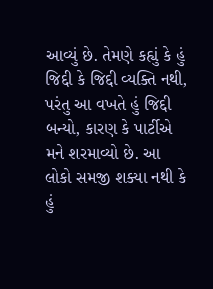આવ્યું છે. તેમણે કહ્યું કે હું જિદ્દી કે જિદ્દી વ્યક્તિ નથી, પરંતુ આ વખતે હું જિદ્દી બન્યો, કારણ કે પાર્ટીએ મને શરમાવ્યો છે. આ લોકો સમજી શક્યા નથી કે હું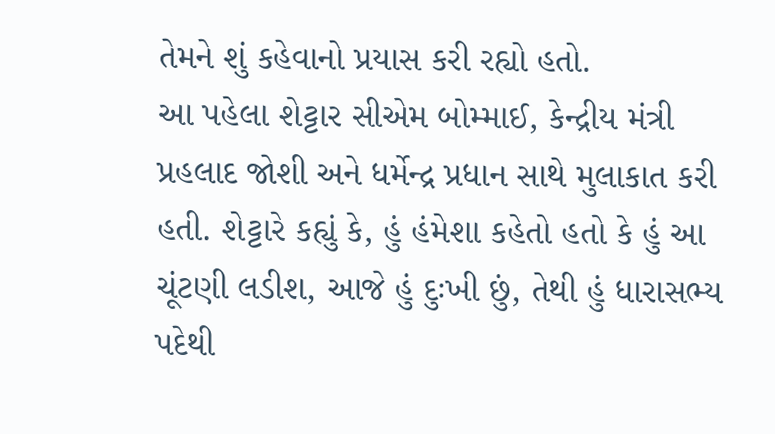તેમને શું કહેવાનો પ્રયાસ કરી રહ્યો હતો.
આ પહેલા શેટ્ટાર સીએમ બોમ્માઈ, કેન્દ્રીય મંત્રી પ્રહલાદ જોશી અને ધર્મેન્દ્ર પ્રધાન સાથે મુલાકાત કરી હતી. શેટ્ટારે કહ્યું કે, હું હંમેશા કહેતો હતો કે હું આ ચૂંટણી લડીશ, આજે હું દુઃખી છું, તેથી હું ધારાસભ્ય પદેથી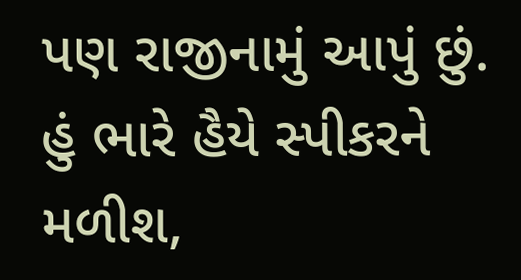પણ રાજીનામું આપું છું. હું ભારે હૈયે સ્પીકરને મળીશ,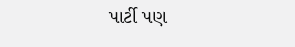પાર્ટી પણ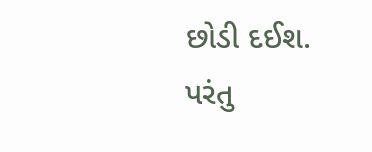છોડી દઈશ. પરંતુ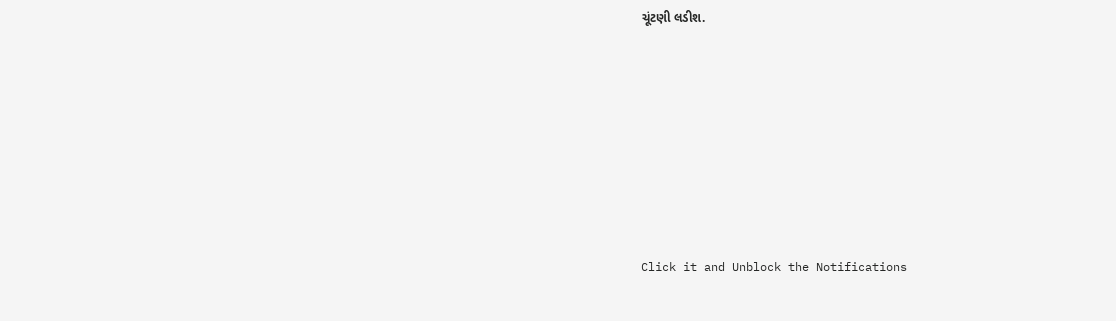ચૂંટણી લડીશ.












Click it and Unblock the Notifications